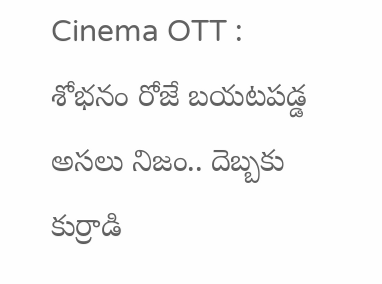Cinema OTT : శోభనం రోజే బయటపడ్డ అసలు నిజం.. దెబ్బకు కుర్రాడి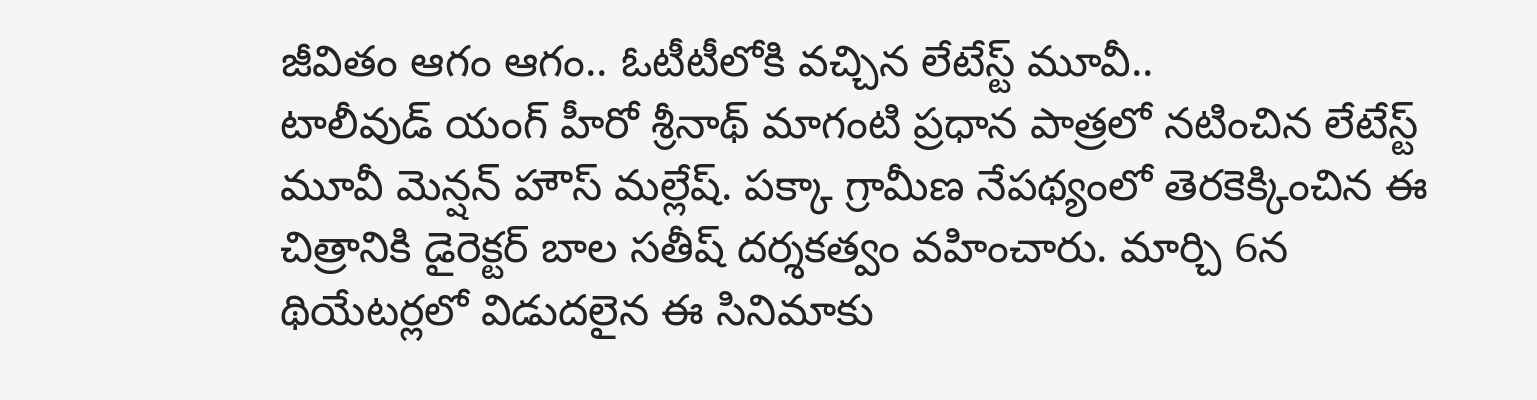జీవితం ఆగం ఆగం.. ఓటీటీలోకి వచ్చిన లేటేస్ట్ మూవీ..
టాలీవుడ్ యంగ్ హీరో శ్రీనాథ్ మాగంటి ప్రధాన పాత్రలో నటించిన లేటేస్ట్ మూవీ మెన్షన్ హౌస్ మల్లేష్. పక్కా గ్రామీణ నేపథ్యంలో తెరకెక్కించిన ఈ చిత్రానికి డైరెక్టర్ బాల సతీష్ దర్శకత్వం వహించారు. మార్చి 6న థియేటర్లలో విడుదలైన ఈ సినిమాకు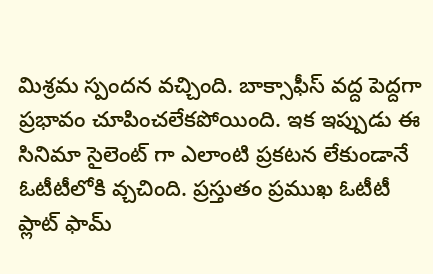మిశ్రమ స్పందన వచ్చింది. బాక్సాఫీస్ వద్ద పెద్దగా ప్రభావం చూపించలేకపోయింది. ఇక ఇప్పుడు ఈ సినిమా సైలెంట్ గా ఎలాంటి ప్రకటన లేకుండానే ఓటీటీలోకి వ్చచింది. ప్రస్తుతం ప్రముఖ ఓటీటీ ప్లాట్ ఫామ్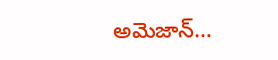అమెజాన్…